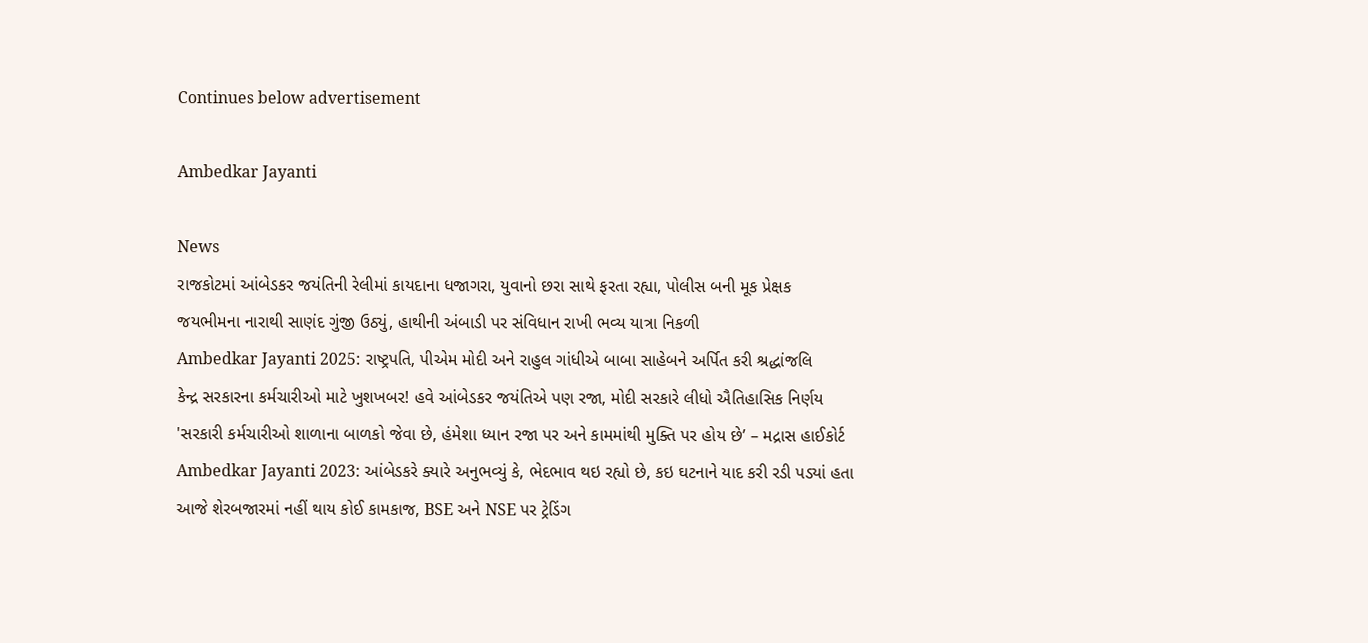Continues below advertisement

Ambedkar Jayanti

News
રાજકોટમાં આંબેડકર જયંતિની રેલીમાં કાયદાના ધજાગરા, યુવાનો છરા સાથે ફરતા રહ્યા, પોલીસ બની મૂક પ્રેક્ષક
જયભીમના નારાથી સાણંદ ગુંજી ઉઠ્યું, હાથીની અંબાડી પર સંવિધાન રાખી ભવ્ય યાત્રા નિકળી
Ambedkar Jayanti 2025: રાષ્ટ્રપતિ, પીએમ મોદી અને રાહુલ ગાંધીએ બાબા સાહેબને અર્પિત કરી શ્રદ્ધાંજલિ
કેન્દ્ર સરકારના કર્મચારીઓ માટે ખુશખબર! હવે આંબેડકર જયંતિએ પણ રજા, મોદી સરકારે લીધો ઐતિહાસિક નિર્ણય
'સરકારી કર્મચારીઓ શાળાના બાળકો જેવા છે, હંમેશા ધ્યાન રજા પર અને કામમાંથી મુક્તિ પર હોય છે’ – મદ્રાસ હાઈકોર્ટ
Ambedkar Jayanti 2023: આંબેડકરે ક્યારે અનુભવ્યું કે, ભેદભાવ થઇ રહ્યો છે, કઇ ઘટનાને યાદ કરી રડી પડ્યાં હતા
આજે શેરબજારમાં નહીં થાય કોઈ કામકાજ, BSE અને NSE પર ટ્રેડિંગ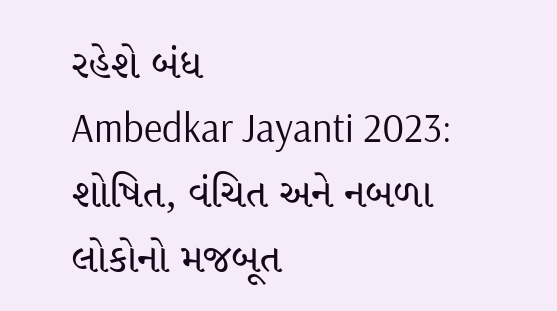રહેશે બંધ
Ambedkar Jayanti 2023: શોષિત, વંચિત અને નબળા લોકોનો મજબૂત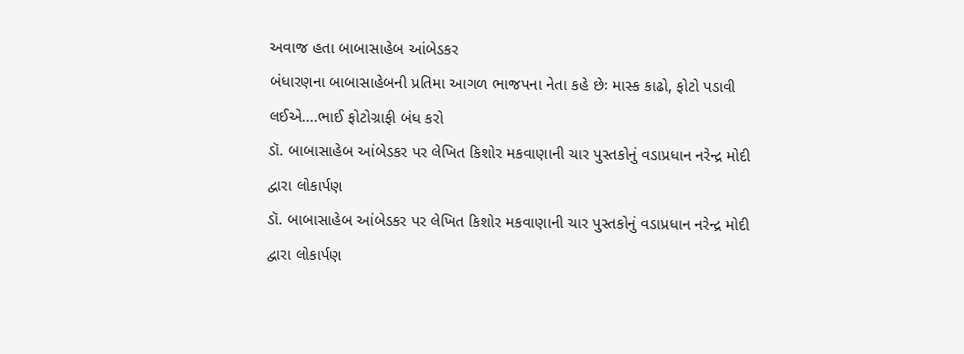અવાજ હતા બાબાસાહેબ આંબેડકર
બંધારણના બાબાસાહેબની પ્રતિમા આગળ ભાજપના નેતા કહે છેઃ માસ્ક કાઢો, ફોટો પડાવી લઈએ....ભાઈ ફોટોગ્રાફી બંધ કરો
ડૉ. બાબાસાહેબ આંબેડકર પર લેખિત કિશોર મકવાણાની ચાર પુસ્તકોનું વડાપ્રધાન નરેન્દ્ર મોદી દ્વારા લોકાર્પણ
ડૉ. બાબાસાહેબ આંબેડકર પર લેખિત કિશોર મકવાણાની ચાર પુસ્તકોનું વડાપ્રધાન નરેન્દ્ર મોદી દ્વારા લોકાર્પણ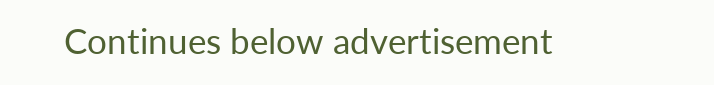Continues below advertisement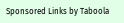Sponsored Links by Taboola